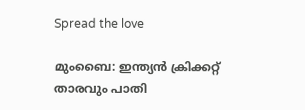Spread the love

മുംബൈ: ഇന്ത്യന്‍ ക്രിക്കറ്റ് താരവും പാതി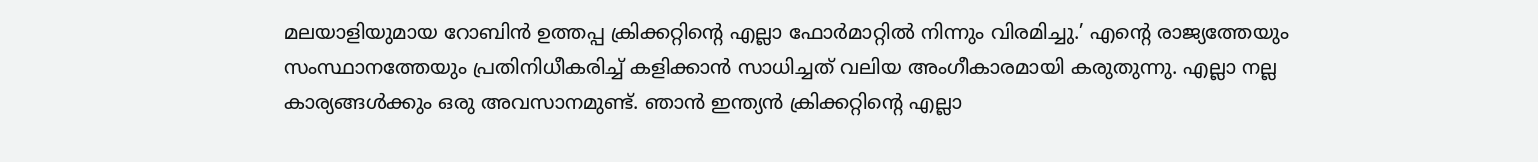മലയാളിയുമായ റോബിന്‍ ഉത്തപ്പ ക്രിക്കറ്റിന്റെ എല്ലാ ഫോര്‍മാറ്റില്‍ നിന്നും വിരമിച്ചു.’ എന്റെ രാജ്യത്തേയും സംസ്ഥാനത്തേയും പ്രതിനിധീകരിച്ച് കളിക്കാന്‍ സാധിച്ചത് വലിയ അംഗീകാരമായി കരുതുന്നു. എല്ലാ നല്ല കാര്യങ്ങള്‍ക്കും ഒരു അവസാനമുണ്ട്. ഞാന്‍ ഇന്ത്യന്‍ ക്രിക്കറ്റിന്റെ എല്ലാ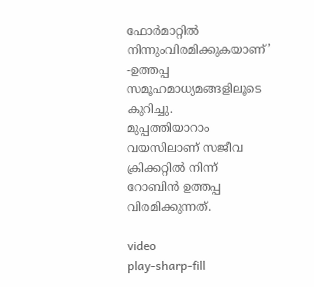ഫോര്‍മാറ്റില്‍ നിന്നുംവിരമിക്കുകയാണ്’ -ഉത്തപ്പ സമൂഹമാധ്യമങ്ങളിലൂടെ കുറിച്ചു.
മുപ്പത്തിയാറാം വയസിലാണ് സജീവ ക്രിക്കറ്റില്‍ നിന്ന് റോബിന്‍ ഉത്തപ്പ വിരമിക്കുന്നത്.

video
play-sharp-fill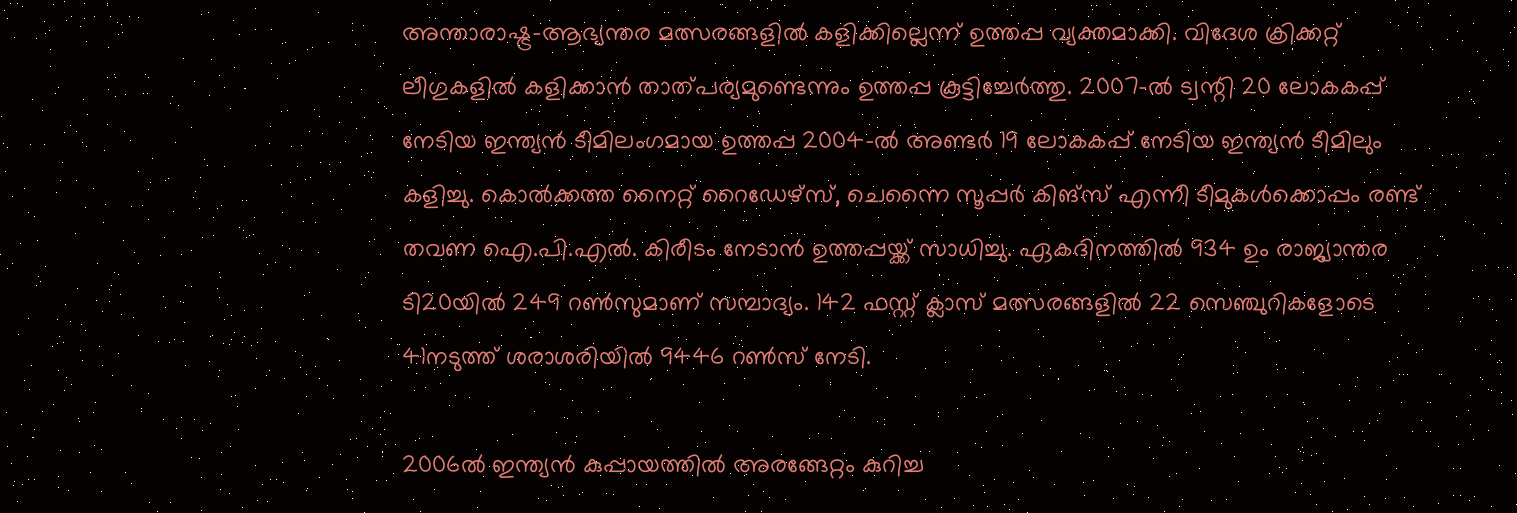അന്താരാഷ്ട്ര-ആഭ്യന്തര മത്സരങ്ങളില്‍ കളിക്കില്ലെന്ന് ഉത്തപ്പ വ്യക്തമാക്കി. വിദേശ ക്രിക്കറ്റ് ലീഗുകളില്‍ കളിക്കാന്‍ താത്പര്യമുണ്ടെന്നും ഉത്തപ്പ കൂട്ടിച്ചേര്‍ത്തു. 2007-ല്‍ ട്വന്റി 20 ലോകകപ്പ് നേടിയ ഇന്ത്യന്‍ ടീമിലംഗമായ ഉത്തപ്പ 2004-ല്‍ അണ്ടര്‍ 19 ലോകകപ്പ് നേടിയ ഇന്ത്യന്‍ ടീമിലും കളിച്ചു. കൊല്‍ക്കത്ത നൈറ്റ് റൈഡേഴ്സ്, ചെന്നൈ സൂപ്പര്‍ കിങ്സ് എന്നീ ടീമുകള്‍ക്കൊപ്പം രണ്ട് തവണ ഐ.പി.എല്‍. കിരീടം നേടാന്‍ ഉത്തപ്പയ്ക്ക് സാധിച്ചു. ഏകദിനത്തില്‍ 934 ഉം രാജ്യാന്തര ടി20യില്‍ 249 റണ്‍സുമാണ് സമ്പാദ്യം. 142 ഫസ്റ്റ് ക്ലാസ് മത്സരങ്ങളില്‍ 22 സെഞ്ചുറികളോടെ 41നടുത്ത് ശരാശരിയില്‍ 9446 റണ്‍സ് നേടി.

2006ല്‍ ഇന്ത്യന്‍ കുപ്പായത്തില്‍ അരങ്ങേറ്റം കുറിച്ച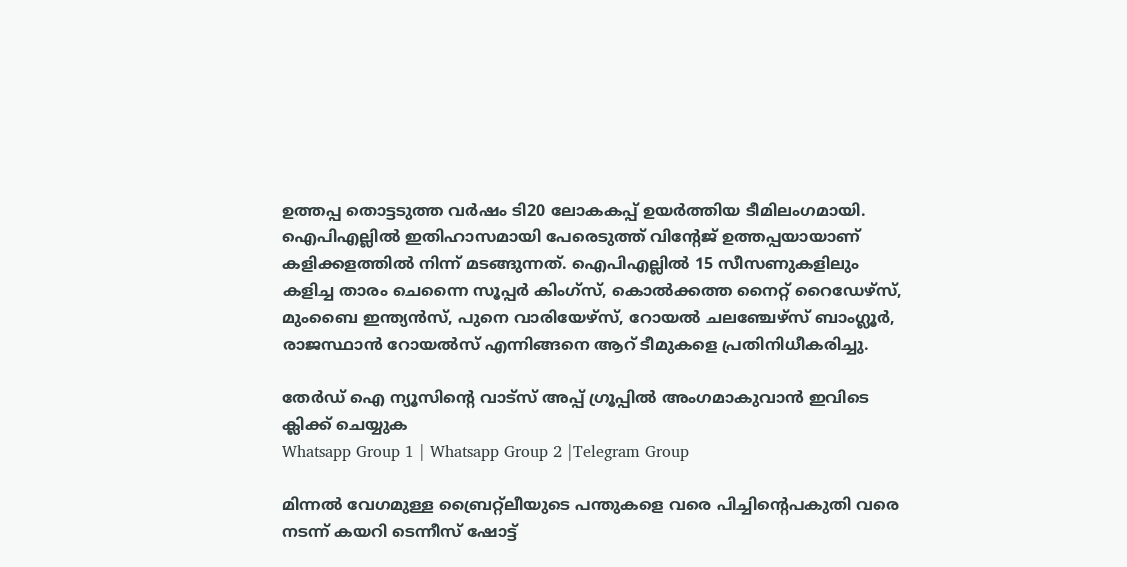ഉത്തപ്പ തൊട്ടടുത്ത വര്‍ഷം ടി20 ലോകകപ്പ് ഉയര്‍ത്തിയ ടീമിലംഗമായി. ഐപിഎല്ലില്‍ ഇതിഹാസമായി പേരെടുത്ത് വിന്റേജ് ഉത്തപ്പയായാണ് കളിക്കളത്തില്‍ നിന്ന് മടങ്ങുന്നത്. ഐപിഎല്ലില്‍ 15 സീസണുകളിലും കളിച്ച താരം ചെന്നൈ സൂപ്പര്‍ കിംഗ്സ്, കൊല്‍ക്കത്ത നൈറ്റ് റൈഡേഴ്സ്, മുംബൈ ഇന്ത്യന്‍സ്, പുനെ വാരിയേഴ്സ്, റോയല്‍ ചലഞ്ചേഴ്സ് ബാംഗ്ലൂര്‍, രാജസ്ഥാന്‍ റോയല്‍സ് എന്നിങ്ങനെ ആറ് ടീമുകളെ പ്രതിനിധീകരിച്ചു.

തേർഡ് ഐ ന്യൂസിന്റെ വാട്സ് അപ്പ് ഗ്രൂപ്പിൽ അംഗമാകുവാൻ ഇവിടെ ക്ലിക്ക് ചെയ്യുക
Whatsapp Group 1 | Whatsapp Group 2 |Telegram Group

മിന്നല്‍ വേഗമുള്ള ബ്രൈറ്റ്‌ലീയുടെ പന്തുകളെ വരെ പിച്ചിന്റെപകുതി വരെ നടന്ന് കയറി ടെന്നീസ് ഷോട്ട്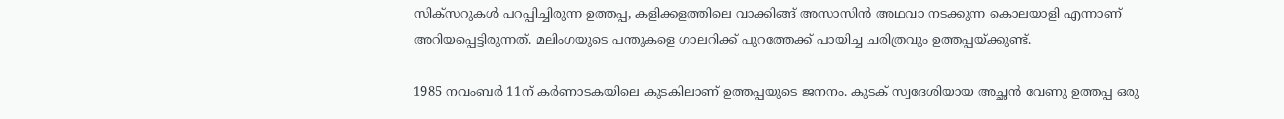സിക്‌സറുകള്‍ പറപ്പിച്ചിരുന്ന ഉത്തപ്പ, കളിക്കളത്തിലെ വാക്കിങ്ങ് അസാസിന്‍ അഥവാ നടക്കുന്ന കൊലയാളി എന്നാണ് അറിയപ്പെട്ടിരുന്നത്. മലിംഗയുടെ പന്തുകളെ ഗാലറിക്ക് പുറത്തേക്ക് പായിച്ച ചരിത്രവും ഉത്തപ്പയ്ക്കുണ്ട്.

1985 നവംബര്‍ 11ന് കര്‍ണാടകയിലെ കുടകിലാണ് ഉത്തപ്പയുടെ ജനനം. കുടക് സ്വദേശിയായ അച്ഛന്‍ വേണു ഉത്തപ്പ ഒരു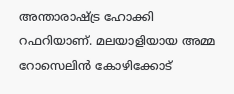അന്താരാഷ്ട്ര ഹോക്കി റഫറിയാണ്. മലയാളിയായ അമ്മ റോസെലിന്‍ കോഴിക്കോട്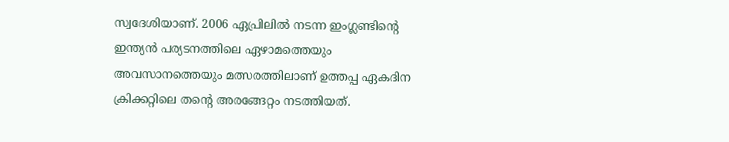സ്വദേശിയാണ്. 2006 ഏപ്രിലില്‍ നടന്ന ഇംഗ്ലണ്ടിന്റെ ഇന്ത്യന്‍ പര്യടനത്തിലെ ഏഴാമത്തെയും അവസാനത്തെയും മത്സരത്തിലാണ് ഉത്തപ്പ ഏകദിന ക്രിക്കറ്റിലെ തന്റെ അരങ്ങേറ്റം നടത്തിയത്.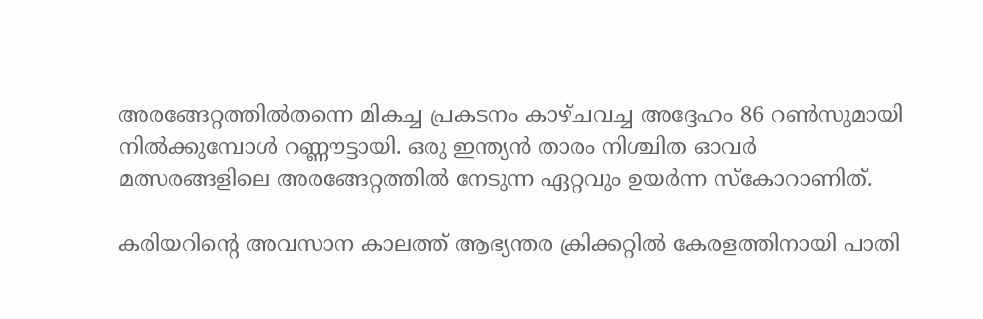അരങ്ങേറ്റത്തില്‍തന്നെ മികച്ച പ്രകടനം കാഴ്ചവച്ച അദ്ദേഹം 86 റണ്‍സുമായി നില്‍ക്കുമ്പോള്‍ റണ്ണൗട്ടായി. ഒരു ഇന്ത്യന്‍ താരം നിശ്ചിത ഓവര്‍ മത്സരങ്ങളിലെ അരങ്ങേറ്റത്തില്‍ നേടുന്ന ഏറ്റവും ഉയര്‍ന്ന സ്‌കോറാണിത്.

കരിയറിന്റെ അവസാന കാലത്ത് ആഭ്യന്തര ക്രിക്കറ്റില്‍ കേരളത്തിനായി പാതി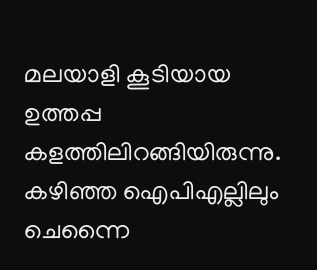മലയാളി കൂടിയായ ഉത്തപ്പ കളത്തിലിറങ്ങിയിരുന്നു. കഴിഞ്ഞ ഐപിഎല്ലിലും ചെന്നൈ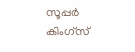സൂപ്പര്‍ കിംഗ്‌സ്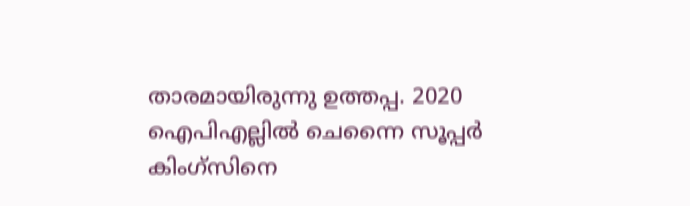താരമായിരുന്നു ഉത്തപ്പ. 2020 ഐപിഎല്ലില്‍ ചെന്നൈ സൂപ്പര്‍ കിംഗ്‌സിനെ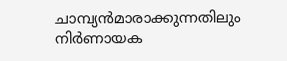ചാമ്പ്യന്‍മാരാക്കുന്നതിലും നിര്‍ണായക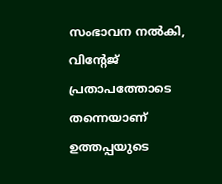സംഭാവന നല്‍കി, വിന്റേജ് പ്രതാപത്തോടെ തന്നെയാണ് ഉത്തപ്പയുടെ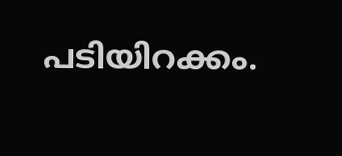പടിയിറക്കം.